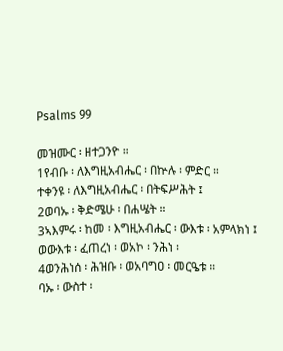Psalms 99

መዝሙር ፡ ዘተጋንዮ ።
1የብቡ ፡ ለእግዚአብሔር ፡ በኵሉ ፡ ምድር ።
ተቀንዩ ፡ ለእግዚአብሔር ፡ በትፍሥሕት ፤
2ወባኡ ፡ ቅድሜሁ ፡ በሐሤት ።
3ኣእምሩ ፡ ከመ ፡ እግዚአብሔር ፡ ውእቱ ፡ አምላክነ ፤
ወውእቱ ፡ ፈጠረነ ፡ ወአኮ ፡ ንሕነ ፡
4ወንሕነሰ ፡ ሕዝቡ ፡ ወአባግዐ ፡ መርዔቱ ።
ባኡ ፡ ውስተ ፡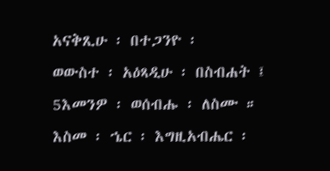አናቅጺሁ ፡ በተጋንዮ ፡
ወውስተ ፡ አዕጻዲሁ ፡ በስብሐት ፤
5እመንዎ ፡ ወሰብሑ ፡ ለስሙ ።
እስመ ፡ ኄር ፡ እግዚአብሔር ፡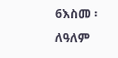6እስመ ፡ ለዓለም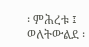፡ ምሕረቱ ፤
ወለትውልደ ፡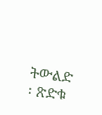ትውልድ ፡ ጽድቁ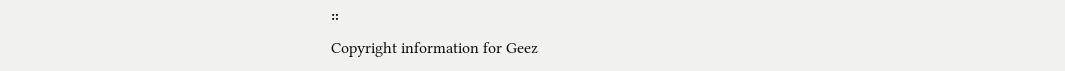።
Copyright information for Geez